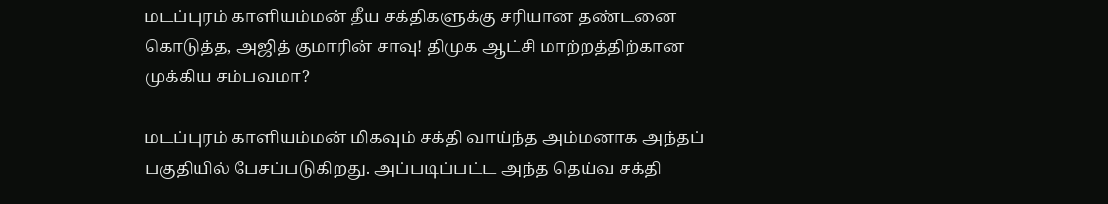மடப்புரம் காளியம்மன் தீய சக்திகளுக்கு சரியான தண்டனை கொடுத்த, அஜித் குமாரின் சாவு! திமுக ஆட்சி மாற்றத்திற்கான முக்கிய சம்பவமா?

மடப்புரம் காளியம்மன் மிகவும் சக்தி வாய்ந்த அம்மனாக அந்தப் பகுதியில் பேசப்படுகிறது. அப்படிப்பட்ட அந்த தெய்வ சக்தி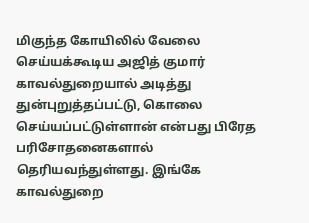மிகுந்த கோயிலில் வேலை செய்யக்கூடிய அஜித் குமார் காவல்துறையால் அடித்து துன்புறுத்தப்பட்டு, கொலை செய்யப்பட்டுள்ளான் என்பது பிரேத பரிசோதனைகளால் தெரியவந்துள்ளது. இங்கே காவல்துறை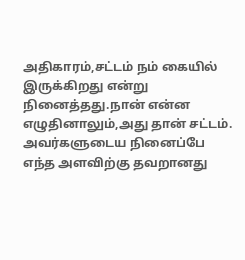அதிகாரம்,சட்டம் நம் கையில் இருக்கிறது என்று நினைத்தது.நான் என்ன எழுதினாலும்,அது தான் சட்டம். அவர்களுடைய நினைப்பே எந்த அளவிற்கு தவறானது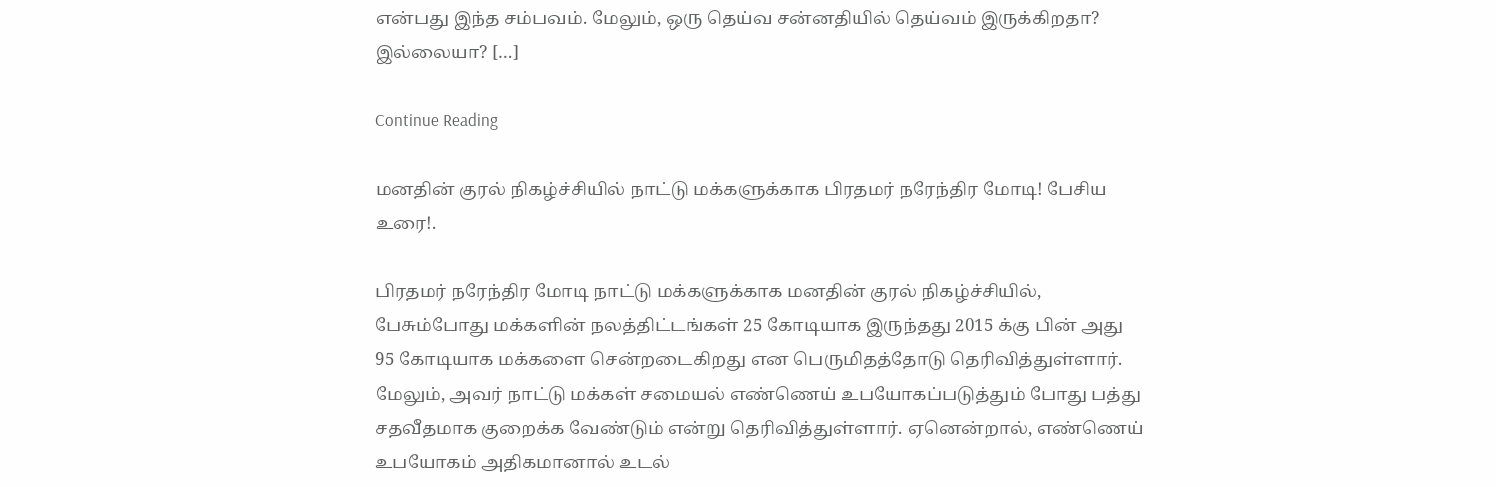என்பது இந்த சம்பவம். மேலும், ஒரு தெய்வ சன்னதியில் தெய்வம் இருக்கிறதா? இல்லையா? […]

Continue Reading

மனதின் குரல் நிகழ்ச்சியில் நாட்டு மக்களுக்காக பிரதமர் நரேந்திர மோடி! பேசிய உரை!.

பிரதமர் நரேந்திர மோடி நாட்டு மக்களுக்காக மனதின் குரல் நிகழ்ச்சியில், பேசும்போது மக்களின் நலத்திட்டங்கள் 25 கோடியாக இருந்தது 2015 க்கு பின் அது 95 கோடியாக மக்களை சென்றடைகிறது என பெருமிதத்தோடு தெரிவித்துள்ளார். மேலும், அவர் நாட்டு மக்கள் சமையல் எண்ணெய் உபயோகப்படுத்தும் போது பத்து சதவீதமாக குறைக்க வேண்டும் என்று தெரிவித்துள்ளார். ஏனென்றால், எண்ணெய் உபயோகம் அதிகமானால் உடல்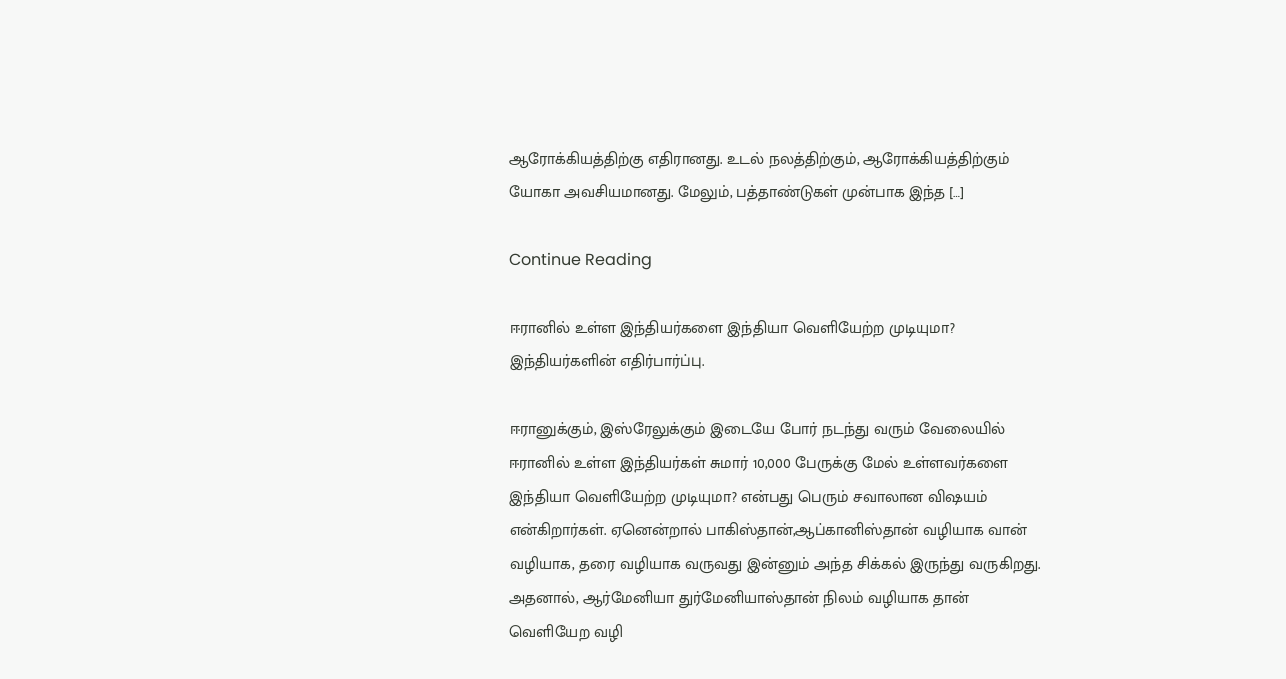ஆரோக்கியத்திற்கு எதிரானது. உடல் நலத்திற்கும், ஆரோக்கியத்திற்கும் யோகா அவசியமானது. மேலும், பத்தாண்டுகள் முன்பாக இந்த […]

Continue Reading

ஈரானில் உள்ள இந்தியர்களை இந்தியா வெளியேற்ற முடியுமா? இந்தியர்களின் எதிர்பார்ப்பு.

ஈரானுக்கும், இஸ்ரேலுக்கும் இடையே போர் நடந்து வரும் வேலையில் ஈரானில் உள்ள இந்தியர்கள் சுமார் 10,000 பேருக்கு மேல் உள்ளவர்களை இந்தியா வெளியேற்ற முடியுமா? என்பது பெரும் சவாலான விஷயம் என்கிறார்கள். ஏனென்றால் பாகிஸ்தான்,ஆப்கானிஸ்தான் வழியாக வான் வழியாக, தரை வழியாக வருவது இன்னும் அந்த சிக்கல் இருந்து வருகிறது. அதனால், ஆர்மேனியா துர்மேனியாஸ்தான் நிலம் வழியாக தான் வெளியேற வழி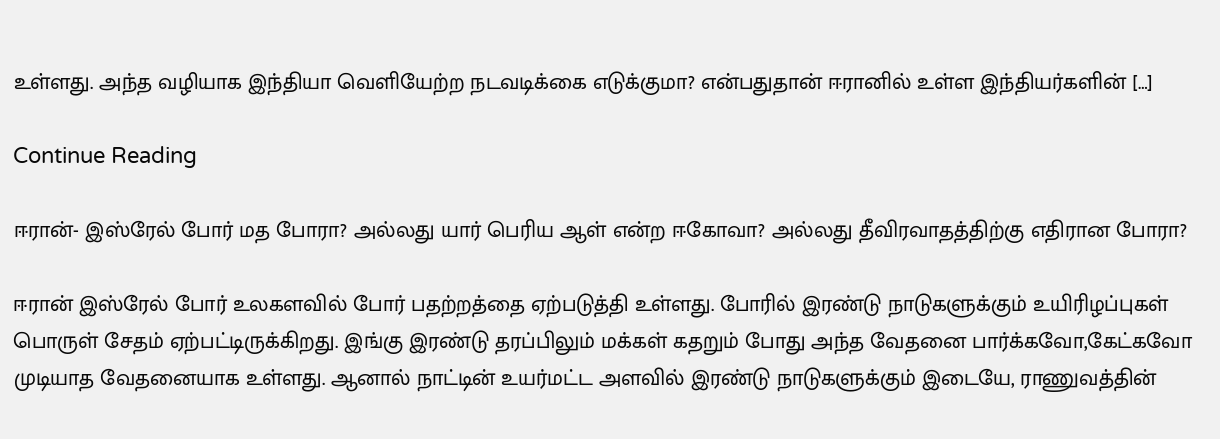உள்ளது. அந்த வழியாக இந்தியா வெளியேற்ற நடவடிக்கை எடுக்குமா? என்பதுதான் ஈரானில் உள்ள இந்தியர்களின் […]

Continue Reading

ஈரான்- இஸ்ரேல் போர் மத போரா? அல்லது யார் பெரிய ஆள் என்ற ஈகோவா? அல்லது தீவிரவாதத்திற்கு எதிரான போரா?

ஈரான் இஸ்ரேல் போர் உலகளவில் போர் பதற்றத்தை ஏற்படுத்தி உள்ளது. போரில் இரண்டு நாடுகளுக்கும் உயிரிழப்புகள் பொருள் சேதம் ஏற்பட்டிருக்கிறது. இங்கு இரண்டு தரப்பிலும் மக்கள் கதறும் போது அந்த வேதனை பார்க்கவோ,கேட்கவோ முடியாத வேதனையாக உள்ளது. ஆனால் நாட்டின் உயர்மட்ட அளவில் இரண்டு நாடுகளுக்கும் இடையே, ராணுவத்தின்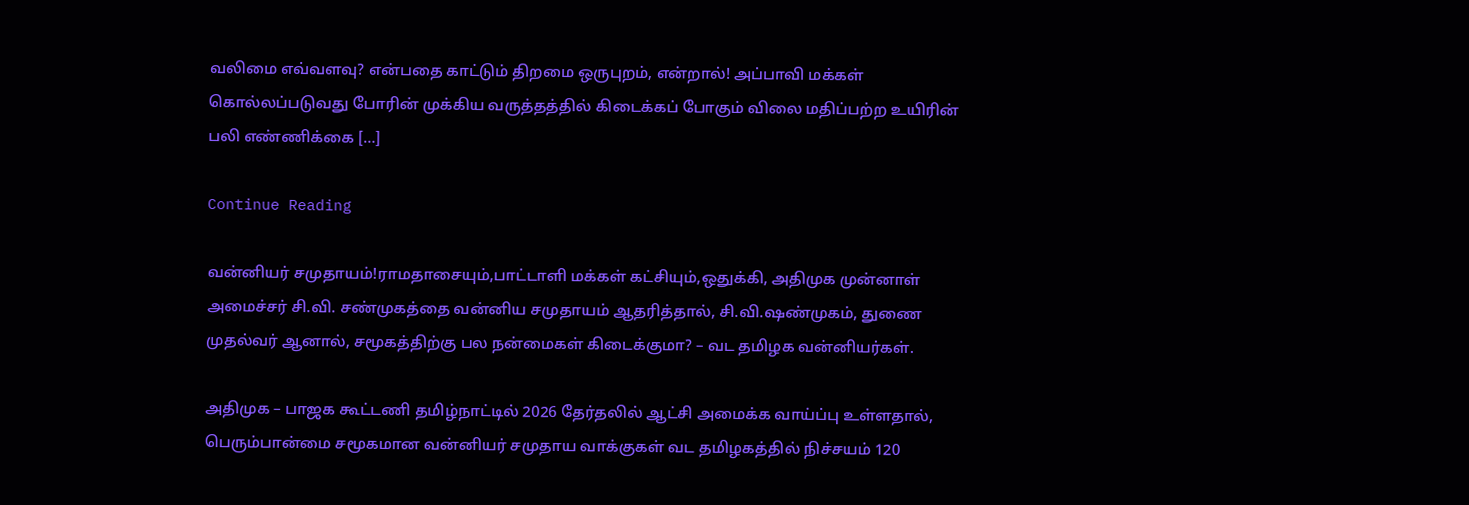வலிமை எவ்வளவு? என்பதை காட்டும் திறமை ஒருபுறம், என்றால்! அப்பாவி மக்கள் கொல்லப்படுவது போரின் முக்கிய வருத்தத்தில் கிடைக்கப் போகும் விலை மதிப்பற்ற உயிரின் பலி எண்ணிக்கை […]

Continue Reading

வன்னியர் சமுதாயம்!ராமதாசையும்,பாட்டாளி மக்கள் கட்சியும்,ஒதுக்கி, அதிமுக முன்னாள் அமைச்சர் சி.வி. சண்முகத்தை வன்னிய சமுதாயம் ஆதரித்தால், சி.வி.ஷண்முகம், துணை முதல்வர் ஆனால், சமூகத்திற்கு பல நன்மைகள் கிடைக்குமா? – வட தமிழக வன்னியர்கள்.

அதிமுக – பாஜக கூட்டணி தமிழ்நாட்டில் 2026 தேர்தலில் ஆட்சி அமைக்க வாய்ப்பு உள்ளதால், பெரும்பான்மை சமூகமான வன்னியர் சமுதாய வாக்குகள் வட தமிழகத்தில் நிச்சயம் 120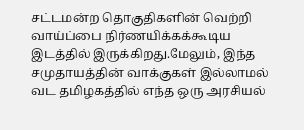சட்டமன்ற தொகுதிகளின் வெற்றி வாய்ப்பை நிர்ணயிக்கக்கூடிய இடத்தில் இருக்கிறது.மேலும், இந்த சமுதாயத்தின் வாக்குகள் இல்லாமல் வட தமிழகத்தில் எந்த ஒரு அரசியல்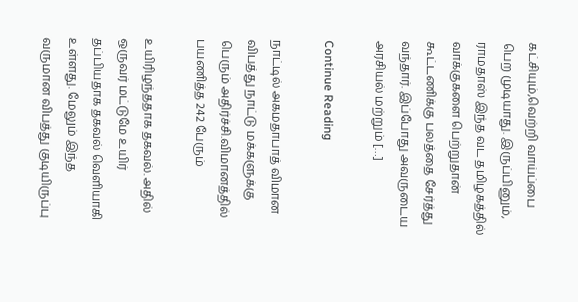கட்சியும்,வெற்றி வாய்ப்பை பெற முடியாது. இருப்பினும், ராமதாஸ் இந்த வட தமிழகத்தில் வாக்குகளை பெற்றுதான் கூட்டணிக்கு பலத்தை சேர்த்து வந்தார். இப்போது அவருடைய அரசியல் மற்றும் […]

Continue Reading

நாட்டில் அகமதாபாத் விமான விபத்து நாட்டு மக்களுக்கு பெரும் அதிர்ச்சி.விமானத்தில் பயணித்த 242 பேரும்

உயிரிழந்ததாக தகவல். அதில் ஒருவர் மட்டுமே உயிர் தப்பியதாக தகவல் வெளியாகி உள்ளது. மேலும் இந்த வருமான விபத்து குடியிருப்பு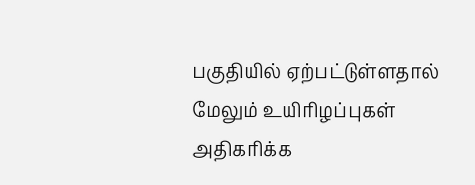பகுதியில் ஏற்பட்டுள்ளதால் மேலும் உயிரிழப்புகள் அதிகரிக்க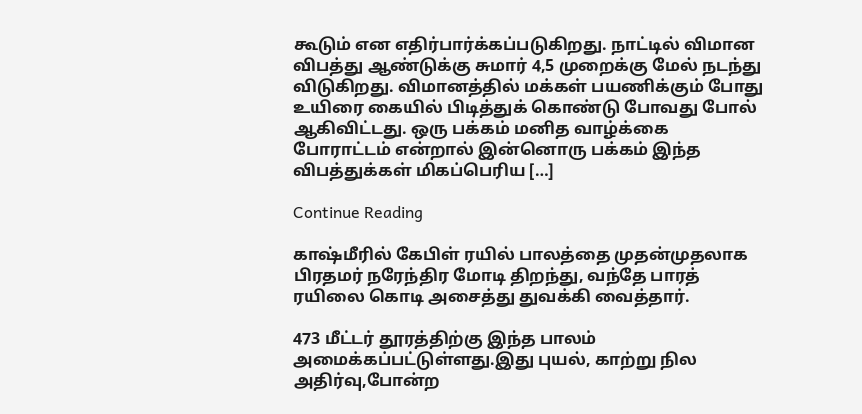கூடும் என எதிர்பார்க்கப்படுகிறது. நாட்டில் விமான விபத்து ஆண்டுக்கு சுமார் 4,5 முறைக்கு மேல் நடந்து விடுகிறது. விமானத்தில் மக்கள் பயணிக்கும் போது உயிரை கையில் பிடித்துக் கொண்டு போவது போல் ஆகிவிட்டது. ஒரு பக்கம் மனித வாழ்க்கை போராட்டம் என்றால் இன்னொரு பக்கம் இந்த விபத்துக்கள் மிகப்பெரிய […]

Continue Reading

காஷ்மீரில் கேபிள் ரயில் பாலத்தை முதன்முதலாக பிரதமர் நரேந்திர மோடி திறந்து, வந்தே பாரத் ரயிலை கொடி அசைத்து துவக்கி வைத்தார்.

473 மீட்டர் தூரத்திற்கு இந்த பாலம் அமைக்கப்பட்டுள்ளது.இது புயல், காற்று நில அதிர்வு,போன்ற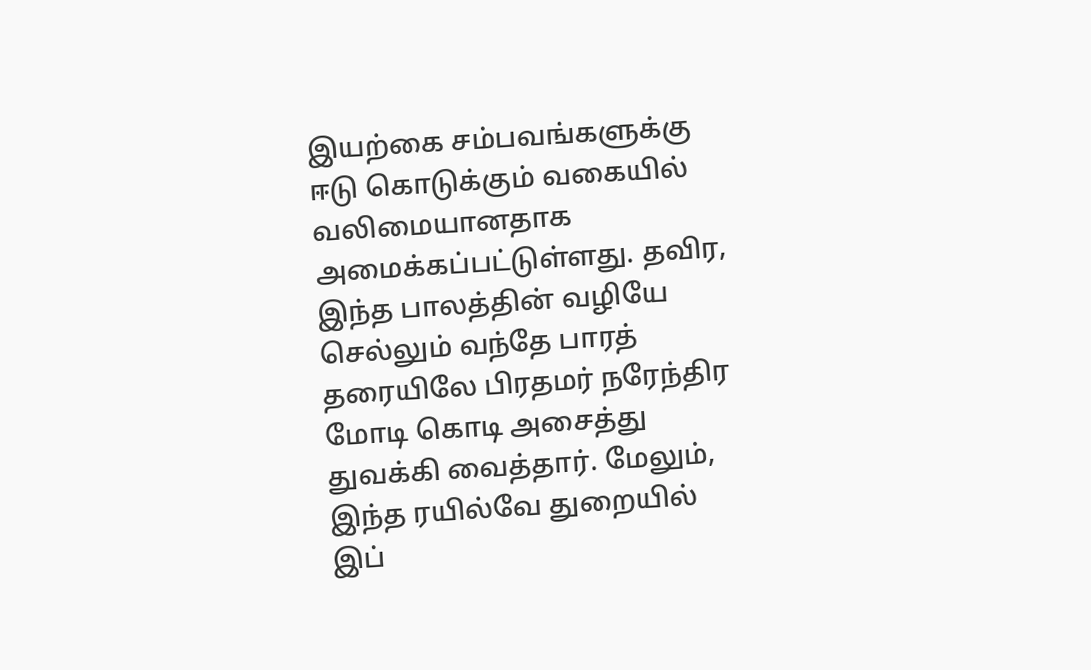இயற்கை சம்பவங்களுக்கு ஈடு கொடுக்கும் வகையில் வலிமையானதாக அமைக்கப்பட்டுள்ளது. தவிர, இந்த பாலத்தின் வழியே செல்லும் வந்தே பாரத் தரையிலே பிரதமர் நரேந்திர மோடி கொடி அசைத்து துவக்கி வைத்தார். மேலும், இந்த ரயில்வே துறையில் இப்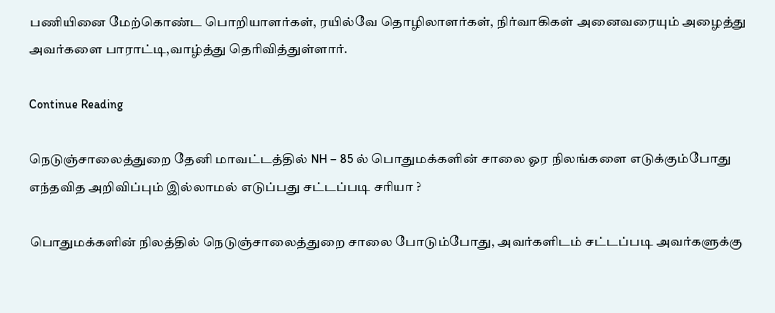பணியினை மேற்கொண்ட பொறியாளர்கள், ரயில்வே தொழிலாளர்கள், நிர்வாகிகள் அனைவரையும் அழைத்து அவர்களை பாராட்டி,வாழ்த்து தெரிவித்துள்ளார்.

Continue Reading

நெடுஞ்சாலைத்துறை தேனி மாவட்டத்தில் NH – 85 ல் பொதுமக்களின் சாலை ஓர நிலங்களை எடுக்கும்போது எந்தவித அறிவிப்பும் இல்லாமல் எடுப்பது சட்டப்படி சரியா ?

பொதுமக்களின் நிலத்தில் நெடுஞ்சாலைத்துறை சாலை போடும்போது, அவர்களிடம் சட்டப்படி அவர்களுக்கு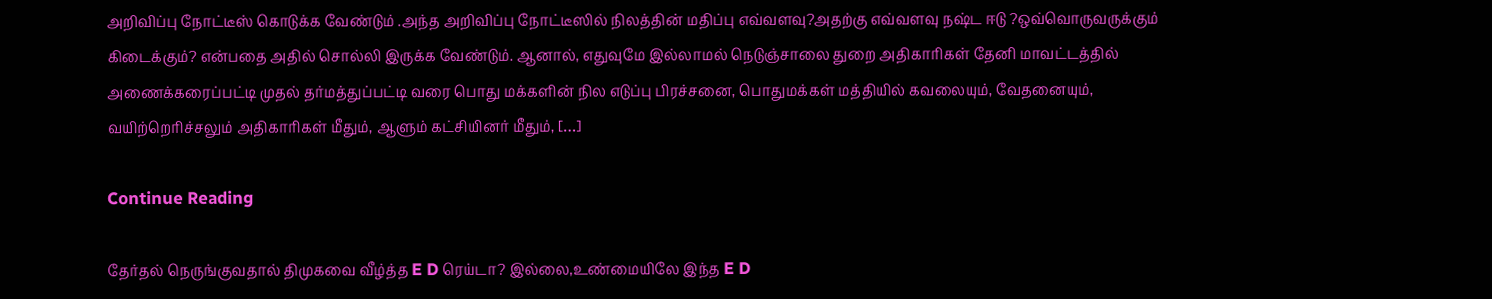அறிவிப்பு நோட்டீஸ் கொடுக்க வேண்டும் .அந்த அறிவிப்பு நோட்டீஸில் நிலத்தின் மதிப்பு எவ்வளவு?அதற்கு எவ்வளவு நஷ்ட ஈடு ?ஒவ்வொருவருக்கும் கிடைக்கும்? என்பதை அதில் சொல்லி இருக்க வேண்டும். ஆனால், எதுவுமே இல்லாமல் நெடுஞ்சாலை துறை அதிகாரிகள் தேனி மாவட்டத்தில் அணைக்கரைப்பட்டி முதல் தர்மத்துப்பட்டி வரை பொது மக்களின் நில எடுப்பு பிரச்சனை, பொதுமக்கள் மத்தியில் கவலையும், வேதனையும், வயிற்றெரிச்சலும் அதிகாரிகள் மீதும், ஆளும் கட்சியினர் மீதும், […]

Continue Reading

தேர்தல் நெருங்குவதால் திமுகவை வீழ்த்த E D ரெய்டா? இல்லை,உண்மையிலே இந்த E D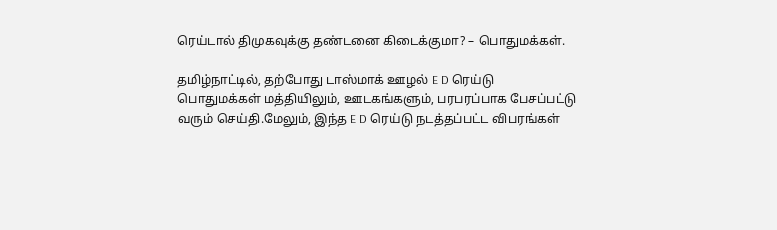ரெய்டால் திமுகவுக்கு தண்டனை கிடைக்குமா? – பொதுமக்கள்.

தமிழ்நாட்டில், தற்போது டாஸ்மாக் ஊழல் E D ரெய்டு பொதுமக்கள் மத்தியிலும், ஊடகங்களும், பரபரப்பாக பேசப்பட்டு வரும் செய்தி.மேலும், இந்த E D ரெய்டு நடத்தப்பட்ட விபரங்கள்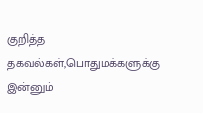குறித்த தகவல்கள்,பொதுமக்களுக்கு இன்னும்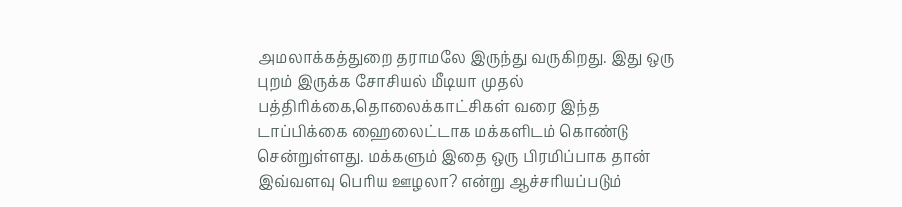அமலாக்கத்துறை தராமலே இருந்து வருகிறது. இது ஒரு புறம் இருக்க சோசியல் மீடியா முதல் பத்திரிக்கை,தொலைக்காட்சிகள் வரை இந்த டாப்பிக்கை ஹைலைட்டாக மக்களிடம் கொண்டு சென்றுள்ளது. மக்களும் இதை ஒரு பிரமிப்பாக தான் இவ்வளவு பெரிய ஊழலா? என்று ஆச்சரியப்படும்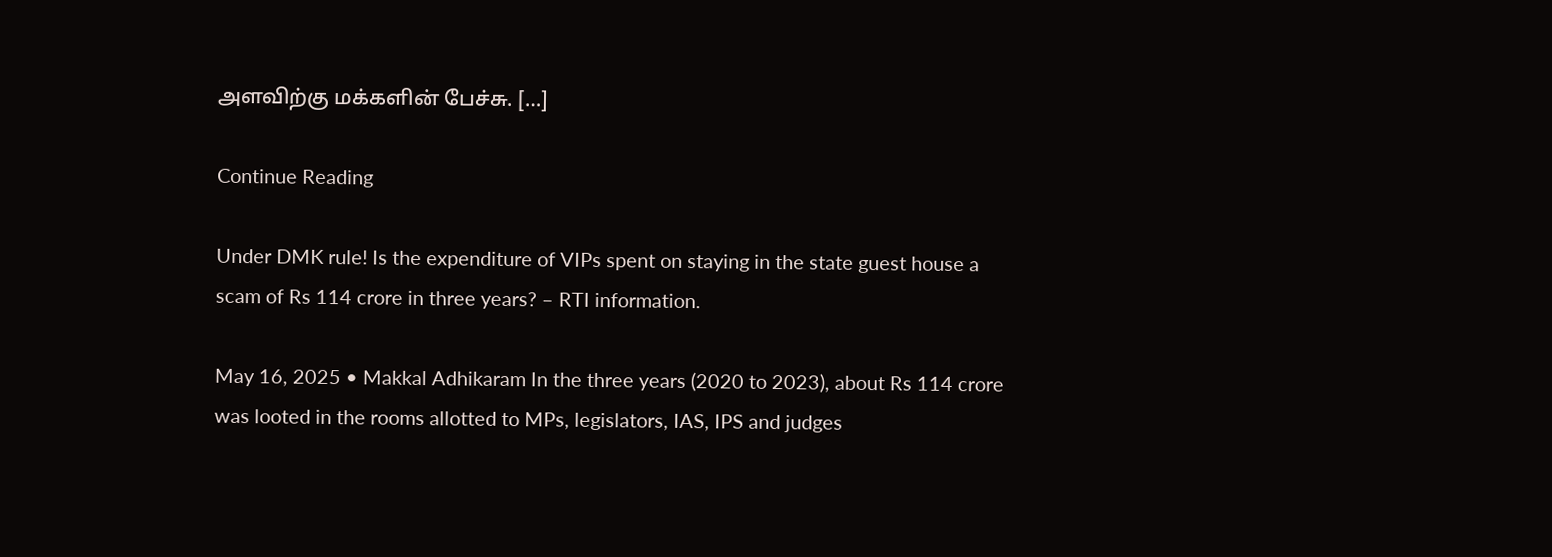அளவிற்கு மக்களின் பேச்சு. […]

Continue Reading

Under DMK rule! Is the expenditure of VIPs spent on staying in the state guest house a scam of Rs 114 crore in three years? – RTI information.

May 16, 2025 • Makkal Adhikaram In the three years (2020 to 2023), about Rs 114 crore was looted in the rooms allotted to MPs, legislators, IAS, IPS and judges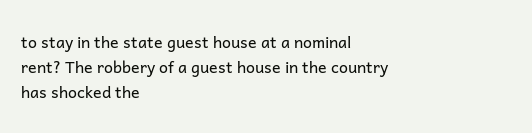to stay in the state guest house at a nominal rent? The robbery of a guest house in the country has shocked the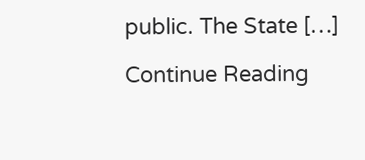public. The State […]

Continue Reading